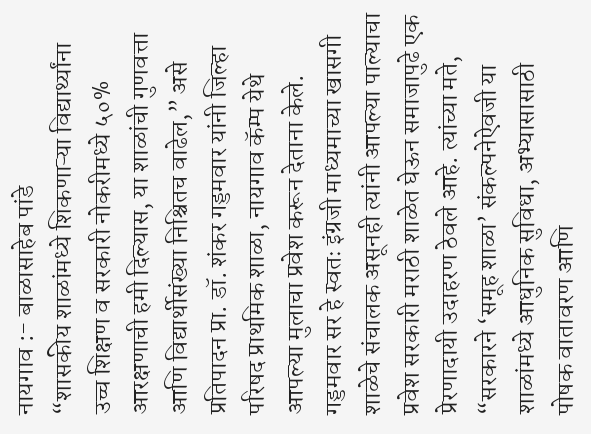नायगाव :- बाळासाहेब पांडे
“शासकीय शाळांमध्ये शिकणाऱ्या विद्यार्थ्यांना उच्च शिक्षण व सरकारी नोकरीमध्ये ५०% आरक्षणाची हमी दिल्यास, या शाळांची गुणवत्ता आणि विद्यार्थीसंख्या निश्चितच वाढेल,” असे प्रतिपादन प्रा. डॉ. शंकर गड्डमवार यांनी जिल्हा परिषद प्राथमिक शाळा, नायगाव कॅम्प येथे आपल्या मुलाचा प्रवेश करून देताना केले. गड्डमवार सर हे स्वतः इंग्रजी माध्यमाच्या खासगी शाळेचे संचालक असूनही त्यांनी आपल्या पाल्याचा प्रवेश सरकारी मराठी शाळेत घेऊन समाजापुढे एक प्रेरणादायी उदाहरण ठेवले आहे. त्यांच्या मते, “सरकारने ‘समूह शाळा’ संकल्पनेऐवजी या शाळांमध्ये आधुनिक सुविधा, अभ्यासासाठी पोषक वातावरण आणि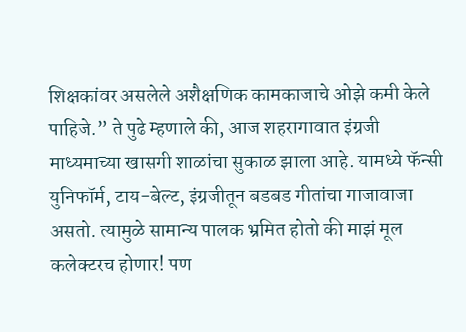शिक्षकांवर असलेले अशैक्षणिक कामकाजाचे ओझे कमी केले पाहिजे.” ते पुढे म्हणाले की, आज शहरागावात इंग्रजी माध्यमाच्या खासगी शाळांचा सुकाळ झाला आहे. यामध्ये फॅन्सी युनिफॉर्म, टाय-बेल्ट, इंग्रजीतून बडबड गीतांचा गाजावाजा असतो. त्यामुळे सामान्य पालक भ्रमित होतो की माझं मूल कलेक्टरच होणार! पण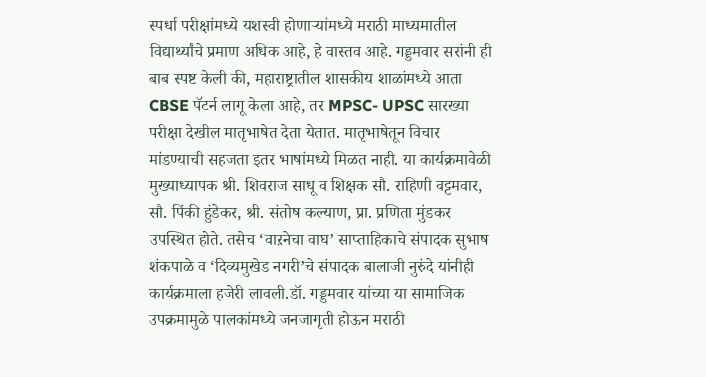स्पर्धा परीक्षांमध्ये यशस्वी होणाऱ्यांमध्ये मराठी माध्यमातील विद्यार्थ्यांचे प्रमाण अधिक आहे, हे वास्तव आहे. गड्डमवार सरांनी ही बाब स्पष्ट केली की, महाराष्ट्रातील शासकीय शाळांमध्ये आता CBSE पॅटर्न लागू केला आहे, तर MPSC- UPSC सारख्या परीक्षा देखील मातृभाषेत देता येतात. मातृभाषेतून विचार मांडण्याची सहजता इतर भाषांमध्ये मिळत नाही. या कार्यक्रमावेळी मुख्याध्यापक श्री. शिवराज साधू व शिक्षक सौ. राहिणी वट्टमवार, सौ. पिंकी हुंडेकर, श्री. संतोष कल्याण, प्रा. प्रणिता मुंडकर उपस्थित होते. तसेच ‘वाऱनेचा वाघ’ साप्ताहिकाचे संपादक सुभाष शंकपाळे व ‘दिव्यमुखेड नगरी’चे संपादक बालाजी नुरुंदे यांनीही कार्यक्रमाला हजेरी लावली.डॉ. गड्डमवार यांच्या या सामाजिक उपक्रमामुळे पालकांमध्ये जनजागृती होऊन मराठी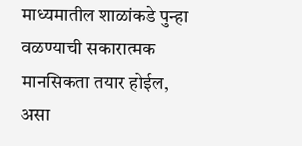माध्यमातील शाळांकडे पुन्हा वळण्याची सकारात्मक मानसिकता तयार होईल, असा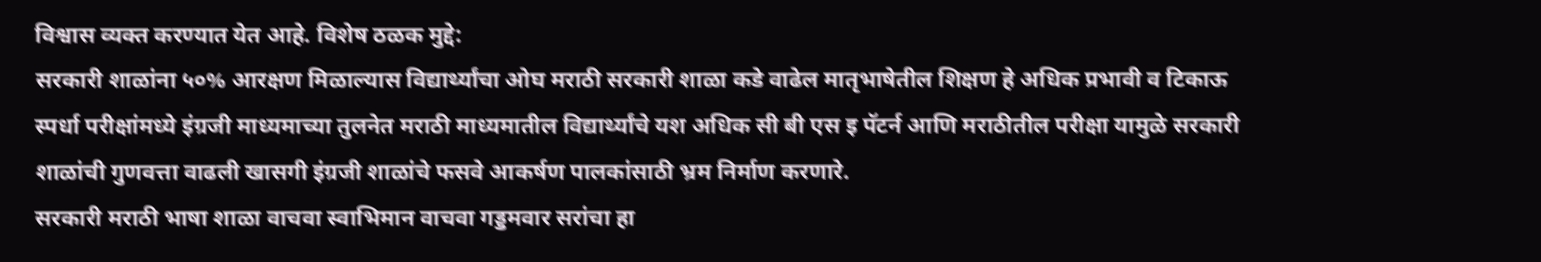विश्वास व्यक्त करण्यात येत आहे. विशेष ठळक मुद्दे:
सरकारी शाळांना ५०% आरक्षण मिळाल्यास विद्यार्थ्यांचा ओघ मराठी सरकारी शाळा कडे वाढेल मातृभाषेतील शिक्षण हे अधिक प्रभावी व टिकाऊ स्पर्धा परीक्षांमध्ये इंग्रजी माध्यमाच्या तुलनेत मराठी माध्यमातील विद्यार्थ्यांचे यश अधिक सी बी एस इ पॅटर्न आणि मराठीतील परीक्षा यामुळे सरकारी शाळांची गुणवत्ता वाढली खासगी इंग्रजी शाळांचे फसवे आकर्षण पालकांसाठी भ्रम निर्माण करणारे.
सरकारी मराठी भाषा शाळा वाचवा स्वाभिमान वाचवा गड्डमवार सरांचा हा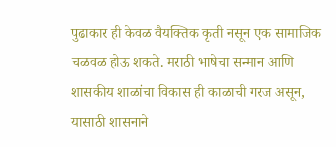पुढाकार ही केवळ वैयक्तिक कृती नसून एक सामाजिक चळवळ होऊ शकते. मराठी भाषेचा सन्मान आणि शासकीय शाळांचा विकास ही काळाची गरज असून, यासाठी शासनाने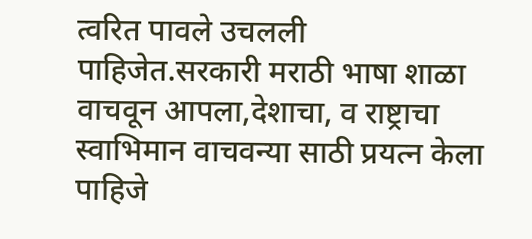त्वरित पावले उचलली पाहिजेत.सरकारी मराठी भाषा शाळा वाचवून आपला,देशाचा, व राष्ट्राचा स्वाभिमान वाचवन्या साठी प्रयत्न केला पाहिजे